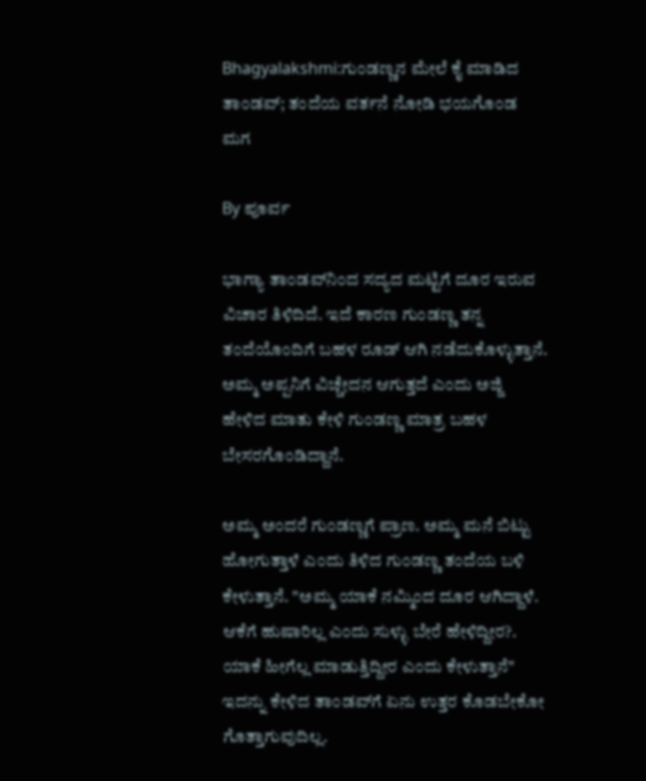Bhagyalakshmi:ಗುಂಡಣ್ಣನ ಮೇಲೆ ಕೈ ಮಾಡಿದ ತಾಂಡವ್; ತಂದೆಯ ವರ್ತನೆ ನೋಡಿ ಭಯಗೊಂಡ ಮಗ

By ಪೂರ್ವ

ಭಾಗ್ಯಾ ತಾಂಡವ್‌ನಿಂದ ಸದ್ಯದ ಮಟ್ಟಿಗೆ ದೂರ ಇರುವ ವಿಚಾರ ತಿಳಿದಿದೆ. ಇದೆ ಕಾರಣ ಗುಂಡಣ್ಣ ತನ್ನ ತಂದೆಯೊಂದಿಗೆ ಬಹಳ ರೂಡ್ ಆಗಿ ನಡೆದುಕೊಳ್ಳುತ್ತಾನೆ. ಅಮ್ಮ ಅಪ್ಪನಿಗೆ ವಿಚ್ಚೇದನ ಆಗುತ್ತದೆ ಎಂದು ಅಜ್ಜಿ ಹೇಳಿದ ಮಾತು ಕೇಳಿ ಗುಂಡಣ್ಣ ಮಾತ್ರ ಬಹಳ ಬೇಸರಗೊಂಡಿದ್ದಾನೆ.

ಅಮ್ಮ ಅಂದರೆ ಗುಂಡಣ್ಣಗೆ ಪ್ರಾಣ. ಅಮ್ಮ ಮನೆ ಬಿಟ್ಟು ಹೋಗುತ್ತಾಳೆ ಎಂದು ತಿಳಿದ ಗುಂಡಣ್ಣ ತಂದೆಯ ಬಳಿ ಕೇಳುತ್ತಾನೆ. "ಅಮ್ಮ ಯಾಕೆ ನಮ್ಮಿಂದ ದೂರ ಆಗಿದ್ದಾಳೆ. ಆಕೆಗೆ ಹುಷಾರಿಲ್ಲ ಎಂದು ಸುಳ್ಳು ಬೇರೆ ಹೇಳಿದ್ದೀರ?. ಯಾಕೆ ಹೀಗೆಲ್ಲ ಮಾಡುತ್ತಿದ್ದೀರ ಎಂದು ಕೇಳುತ್ತಾನೆ" ಇದನ್ನು ಕೇಳಿದ ತಾಂಡವ್‌ಗೆ ಏನು ಉತ್ತರ ಕೊಡಬೇಕೋ ಗೊತ್ತಾಗುವುದಿಲ್ಲ.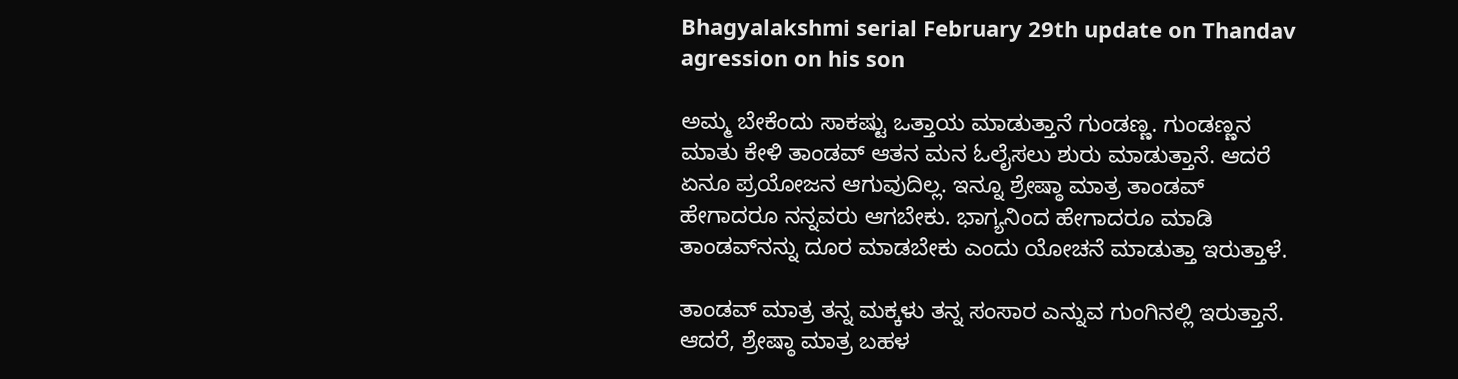Bhagyalakshmi serial February 29th update on Thandav agression on his son

ಅಮ್ಮ ಬೇಕೆಂದು ಸಾಕಷ್ಟು ಒತ್ತಾಯ ಮಾಡುತ್ತಾನೆ ಗುಂಡಣ್ಣ. ಗುಂಡಣ್ಣನ ಮಾತು ಕೇಳಿ ತಾಂಡವ್ ಆತನ ಮನ ಓಲೈಸಲು ಶುರು ಮಾಡುತ್ತಾನೆ. ಆದರೆ ಏನೂ ಪ್ರಯೋಜನ ಆಗುವುದಿಲ್ಲ. ಇನ್ನೂ ಶ್ರೇಷ್ಠಾ ಮಾತ್ರ ತಾಂಡವ್ ಹೇಗಾದರೂ ನನ್ನವರು ಆಗಬೇಕು. ಭಾಗ್ಯನಿಂದ ಹೇಗಾದರೂ ಮಾಡಿ ತಾಂಡವ್‌ನನ್ನು ದೂರ ಮಾಡಬೇಕು ಎಂದು ಯೋಚನೆ ಮಾಡುತ್ತಾ ಇರುತ್ತಾಳೆ.

ತಾಂಡವ್ ಮಾತ್ರ ತನ್ನ ಮಕ್ಕಳು ತನ್ನ ಸಂಸಾರ ಎನ್ನುವ ಗುಂಗಿನಲ್ಲಿ ಇರುತ್ತಾನೆ. ಆದರೆ, ಶ್ರೇಷ್ಠಾ ಮಾತ್ರ ಬಹಳ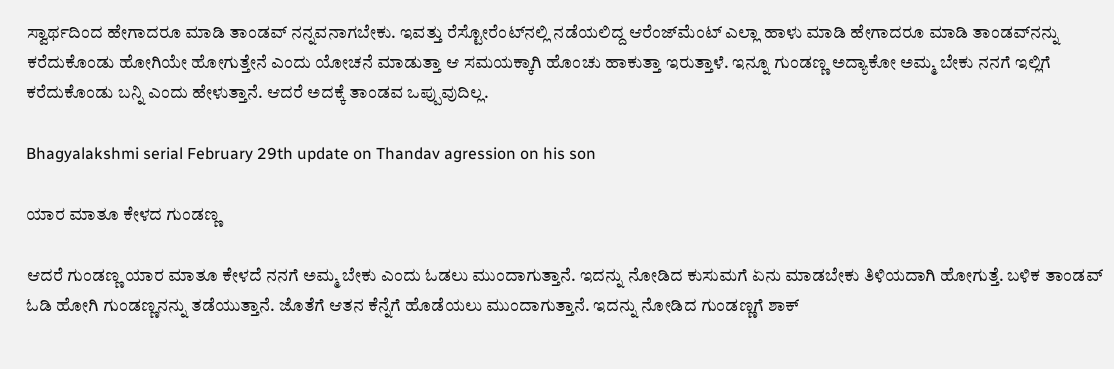ಸ್ವಾರ್ಥದಿಂದ ಹೇಗಾದರೂ ಮಾಡಿ ತಾಂಡವ್ ನನ್ನವನಾಗಬೇಕು. ಇವತ್ತು ರೆಸ್ಟೋರೆಂಟ್‌ನಲ್ಲಿ ನಡೆಯಲಿದ್ದ ಆರೆಂಜ್‌ಮೆಂಟ್ ಎಲ್ಲಾ ಹಾಳು ಮಾಡಿ ಹೇಗಾದರೂ ಮಾಡಿ ತಾಂಡವ್‌ನನ್ನು ಕರೆದುಕೊಂಡು ಹೋಗಿಯೇ ಹೋಗುತ್ತೇನೆ ಎಂದು ಯೋಚನೆ ಮಾಡುತ್ತಾ ಆ ಸಮಯಕ್ಕಾಗಿ ಹೊಂಚು ಹಾಕುತ್ತಾ ಇರುತ್ತಾಳೆ. ಇನ್ನೂ ಗುಂಡಣ್ಣ ಅದ್ಯಾಕೋ ಅಮ್ಮ ಬೇಕು ನನಗೆ ಇಲ್ಲಿಗೆ ಕರೆದುಕೊಂಡು ಬನ್ನಿ ಎಂದು ಹೇಳುತ್ತಾನೆ. ಆದರೆ ಅದಕ್ಕೆ ತಾಂಡವ ಒಪ್ಪುವುದಿಲ್ಲ.

Bhagyalakshmi serial February 29th update on Thandav agression on his son

ಯಾರ ಮಾತೂ ಕೇಳದ ಗುಂಡಣ್ಣ

ಆದರೆ ಗುಂಡಣ್ಣ ಯಾರ ಮಾತೂ ಕೇಳದೆ ನನಗೆ ಅಮ್ಮ ಬೇಕು ಎಂದು ಓಡಲು ಮುಂದಾಗುತ್ತಾನೆ. ಇದನ್ನು ನೋಡಿದ ಕುಸುಮಗೆ ಏನು ಮಾಡಬೇಕು ತಿಳಿಯದಾಗಿ ಹೋಗುತ್ತೆ. ಬಳಿಕ ತಾಂಡವ್ ಓಡಿ ಹೋಗಿ ಗುಂಡಣ್ಣನನ್ನು ತಡೆಯುತ್ತಾನೆ. ಜೊತೆಗೆ ಆತನ ಕೆನ್ನೆಗೆ ಹೊಡೆಯಲು ಮುಂದಾಗುತ್ತಾನೆ. ಇದನ್ನು ನೋಡಿದ ಗುಂಡಣ್ಣಗೆ ಶಾಕ್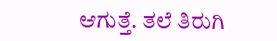ಆಗುತ್ತೆ. ತಲೆ ತಿರುಗಿ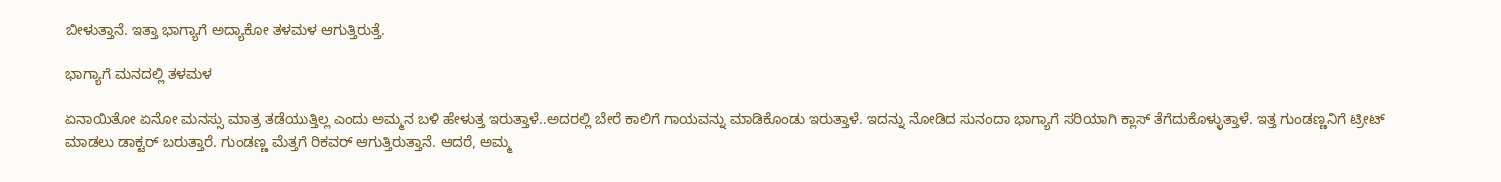ಬೀಳುತ್ತಾನೆ. ಇತ್ತಾ ಭಾಗ್ಯಾಗೆ ಅದ್ಯಾಕೋ ತಳಮಳ ಆಗುತ್ತಿರುತ್ತೆ.

ಭಾಗ್ಯಾಗೆ ಮನದಲ್ಲಿ ತಳಮಳ

ಏನಾಯಿತೋ ಏನೋ ಮನಸ್ಸು ಮಾತ್ರ ತಡೆಯುತ್ತಿಲ್ಲ ಎಂದು ಅಮ್ಮನ ಬಳಿ ಹೇಳುತ್ತ ಇರುತ್ತಾಳೆ..ಅದರಲ್ಲಿ ಬೇರೆ ಕಾಲಿಗೆ ಗಾಯವನ್ನು ಮಾಡಿಕೊಂಡು ಇರುತ್ತಾಳೆ. ಇದನ್ನು ನೋಡಿದ ಸುನಂದಾ ಭಾಗ್ಯಾಗೆ ಸರಿಯಾಗಿ ಕ್ಲಾಸ್ ತೆಗೆದುಕೊಳ್ಳುತ್ತಾಳೆ. ಇತ್ತ ಗುಂಡಣ್ಣನಿಗೆ ಟ್ರೀಟ್ ಮಾಡಲು ಡಾಕ್ಟರ್ ಬರುತ್ತಾರೆ. ಗುಂಡಣ್ಣ ಮೆತ್ತಗೆ ರಿಕವರ್ ಆಗುತ್ತಿರುತ್ತಾನೆ. ಆದರೆ, ಅಮ್ಮ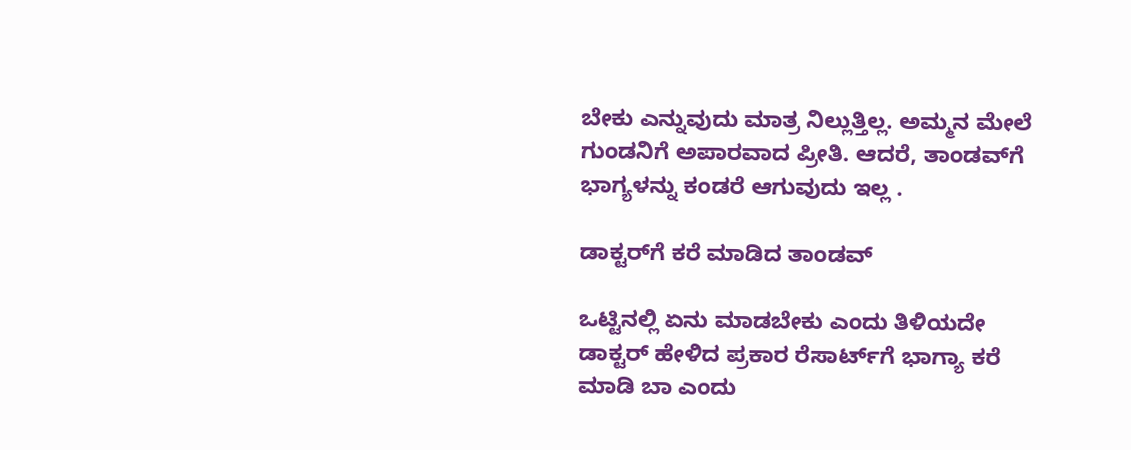ಬೇಕು ಎನ್ನುವುದು ಮಾತ್ರ ನಿಲ್ಲುತ್ತಿಲ್ಲ. ಅಮ್ಮನ ಮೇಲೆ ಗುಂಡನಿಗೆ ಅಪಾರವಾದ ಪ್ರೀತಿ. ಆದರೆ, ತಾಂಡವ್‌ಗೆ ಭಾಗ್ಯಳನ್ನು ಕಂಡರೆ ಆಗುವುದು ಇಲ್ಲ .

ಡಾಕ್ಟರ್‌ಗೆ ಕರೆ ಮಾಡಿದ ತಾಂಡವ್

ಒಟ್ಟಿನಲ್ಲಿ ಏನು ಮಾಡಬೇಕು ಎಂದು ತಿಳಿಯದೇ ಡಾಕ್ಟರ್ ಹೇಳಿದ ಪ್ರಕಾರ ರೆಸಾರ್ಟ್‌ಗೆ ಭಾಗ್ಯಾ ಕರೆ ಮಾಡಿ ಬಾ ಎಂದು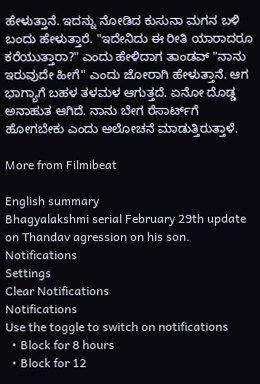ಹೇಳುತ್ತಾನೆ. ಇದನ್ನು ನೋಡಿದ ಕುಸುನಾ ಮಗನ ಬಳಿ ಬಂದು ಹೇಳುತ್ತಾರೆ. "ಇದೇನಿದು ಈ ರೀತಿ ಯಾರಾದರೂ ಕರೆಯುತ್ತಾರಾ?" ಎಂದು ಹೇಳಿದಾಗ ತಾಂಡವ್ "ನಾನು ಇರುವುದೇ ಹೀಗೆ" ಎಂದು ಜೋರಾಗಿ ಹೇಳುತ್ತಾನೆ. ಆಗ ಭಾಗ್ಯಾಗೆ ಬಹಳ ತಳಮಳ ಆಗುತ್ತದೆ. ಏನೋ ದೊಡ್ಡ ಅನಾಹುತ ಆಗಿದೆ. ನಾನು ಬೇಗ ರೆಸಾರ್ಟ್‌ಗೆ ಹೋಗಬೇಕು ಎಂದು ಆಲೋಚನೆ ಮಾಡುತ್ತಿರುತ್ತಾಳೆ.

More from Filmibeat

English summary
Bhagyalakshmi serial February 29th update on Thandav agression on his son.
Notifications
Settings
Clear Notifications
Notifications
Use the toggle to switch on notifications
  • Block for 8 hours
  • Block for 12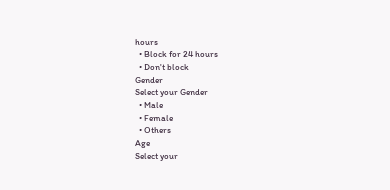hours
  • Block for 24 hours
  • Don't block
Gender
Select your Gender
  • Male
  • Female
  • Others
Age
Select your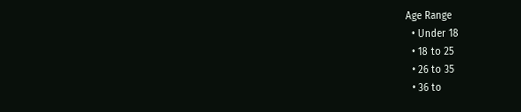Age Range
  • Under 18
  • 18 to 25
  • 26 to 35
  • 36 to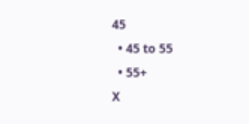45
  • 45 to 55
  • 55+
X